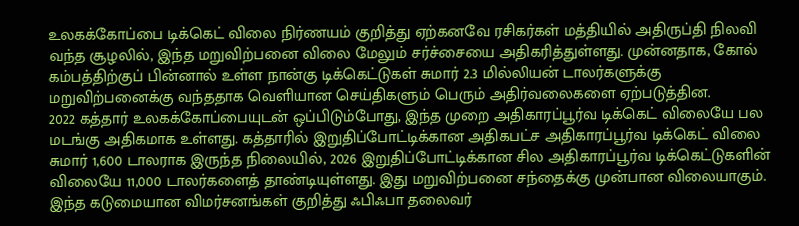உலகக்கோப்பை டிக்கெட் விலை நிர்ணயம் குறித்து ஏற்கனவே ரசிகர்கள் மத்தியில் அதிருப்தி நிலவி வந்த சூழலில், இந்த மறுவிற்பனை விலை மேலும் சர்ச்சையை அதிகரித்துள்ளது. முன்னதாக, கோல் கம்பத்திற்குப் பின்னால் உள்ள நான்கு டிக்கெட்டுகள் சுமார் 2.3 மில்லியன் டாலர்களுக்கு மறுவிற்பனைக்கு வந்ததாக வெளியான செய்திகளும் பெரும் அதிர்வலைகளை ஏற்படுத்தின.
2022 கத்தார் உலகக்கோப்பையுடன் ஒப்பிடும்போது, இந்த முறை அதிகாரப்பூர்வ டிக்கெட் விலையே பல மடங்கு அதிகமாக உள்ளது. கத்தாரில் இறுதிப்போட்டிக்கான அதிகபட்ச அதிகாரப்பூர்வ டிக்கெட் விலை சுமார் 1,600 டாலராக இருந்த நிலையில், 2026 இறுதிப்போட்டிக்கான சில அதிகாரப்பூர்வ டிக்கெட்டுகளின் விலையே 11,000 டாலர்களைத் தாண்டியுள்ளது. இது மறுவிற்பனை சந்தைக்கு முன்பான விலையாகும்.
இந்த கடுமையான விமர்சனங்கள் குறித்து ஃபிஃபா தலைவர்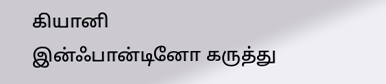கியானி இன்ஃபான்டினோ கருத்து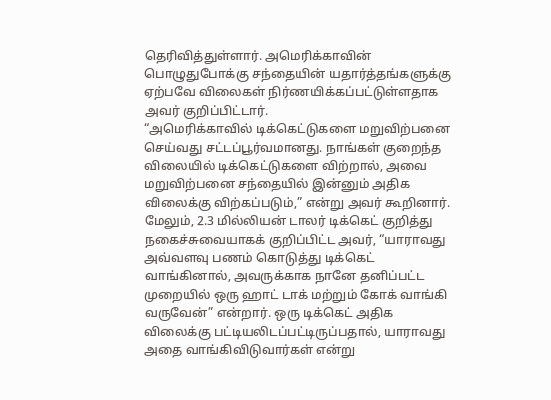தெரிவித்துள்ளார். அமெரிக்காவின் பொழுதுபோக்கு சந்தையின் யதார்த்தங்களுக்கு ஏற்பவே விலைகள் நிர்ணயிக்கப்பட்டுள்ளதாக அவர் குறிப்பிட்டார்.
“அமெரிக்காவில் டிக்கெட்டுகளை மறுவிற்பனை செய்வது சட்டப்பூர்வமானது. நாங்கள் குறைந்த விலையில் டிக்கெட்டுகளை விற்றால், அவை மறுவிற்பனை சந்தையில் இன்னும் அதிக விலைக்கு விற்கப்படும்,” என்று அவர் கூறினார்.
மேலும், 2.3 மில்லியன் டாலர் டிக்கெட் குறித்து நகைச்சுவையாகக் குறிப்பிட்ட அவர், “யாராவது அவ்வளவு பணம் கொடுத்து டிக்கெட் வாங்கினால், அவருக்காக நானே தனிப்பட்ட முறையில் ஒரு ஹாட் டாக் மற்றும் கோக் வாங்கி வருவேன்” என்றார். ஒரு டிக்கெட் அதிக விலைக்கு பட்டியலிடப்பட்டிருப்பதால், யாராவது அதை வாங்கிவிடுவார்கள் என்று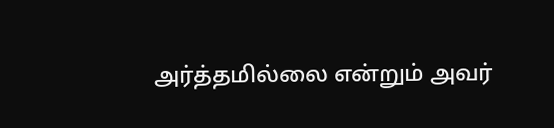அர்த்தமில்லை என்றும் அவர்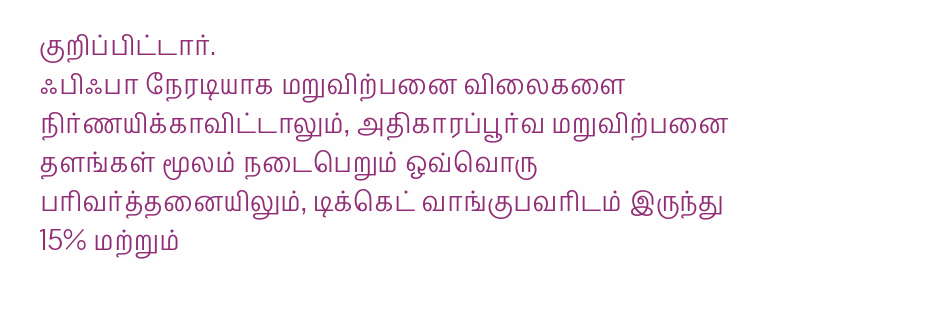குறிப்பிட்டார்.
ஃபிஃபா நேரடியாக மறுவிற்பனை விலைகளை நிர்ணயிக்காவிட்டாலும், அதிகாரப்பூர்வ மறுவிற்பனை தளங்கள் மூலம் நடைபெறும் ஒவ்வொரு பரிவர்த்தனையிலும், டிக்கெட் வாங்குபவரிடம் இருந்து 15% மற்றும்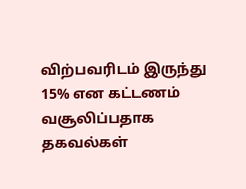விற்பவரிடம் இருந்து 15% என கட்டணம் வசூலிப்பதாக தகவல்கள்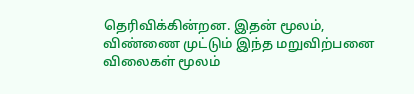தெரிவிக்கின்றன. இதன் மூலம், விண்ணை முட்டும் இந்த மறுவிற்பனை விலைகள் மூலம்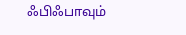ஃபிஃபாவும்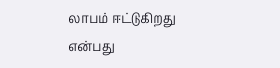லாபம் ஈட்டுகிறது என்பது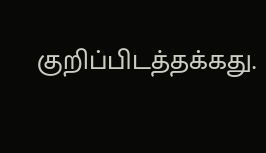குறிப்பிடத்தக்கது.